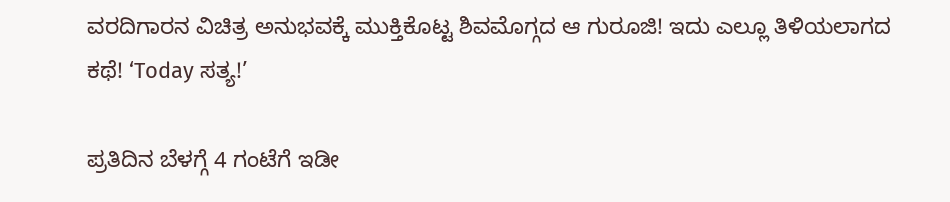ವರದಿಗಾರನ ವಿಚಿತ್ರ ಅನುಭವಕ್ಕೆ ಮುಕ್ತಿಕೊಟ್ಟ ಶಿವಮೊಗ್ಗದ ಆ ಗುರೂಜಿ! ಇದು ಎಲ್ಲೂ ತಿಳಿಯಲಾಗದ ಕಥೆ! ‘Today ಸತ್ಯ!’

ಪ್ರತಿದಿನ ಬೆಳಗ್ಗೆ 4 ಗಂಟೆಗೆ ಇಡೀ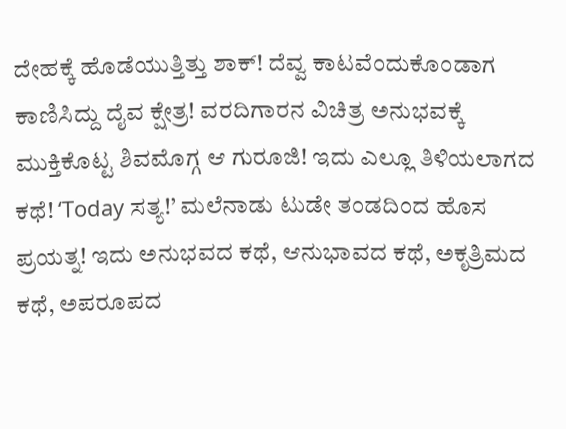ದೇಹಕ್ಕೆ ಹೊಡೆಯುತ್ತಿತ್ತು ಶಾಕ್! ದೆವ್ವ ಕಾಟವೆಂದುಕೊಂಡಾಗ ಕಾಣಿಸಿದ್ದು ದೈವ ಕ್ಷೇತ್ರ! ವರದಿಗಾರನ ವಿಚಿತ್ರ ಅನುಭವಕ್ಕೆ ಮುಕ್ತಿಕೊಟ್ಟ ಶಿವಮೊಗ್ಗ ಆ ಗುರೂಜಿ! ಇದು ಎಲ್ಲೂ ತಿಳಿಯಲಾಗದ ಕಥೆ! ‘Today ಸತ್ಯ!’ ಮಲೆನಾಡು ಟುಡೇ ತಂಡದಿಂದ ಹೊಸ ಪ್ರಯತ್ನ! ಇದು ಅನುಭವದ ಕಥೆ, ಆನುಭಾವದ ಕಥೆ, ಅಕೃತ್ರಿಮದ ಕಥೆ, ಅಪರೂಪದ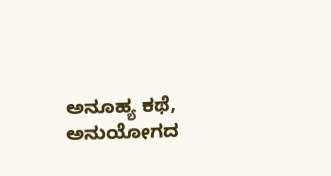ಅನೂಹ್ಯ ಕಥೆ, ಅನುಯೋಗದ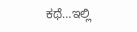ಕಥೆ…ಇಲ್ಲಿ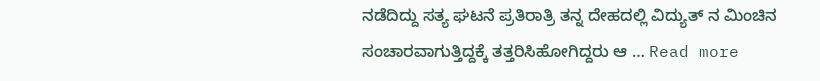ನಡೆದಿದ್ದು ಸತ್ಯ ಘಟನೆ ಪ್ರತಿರಾತ್ರಿ ತನ್ನ ದೇಹದಲ್ಲಿ ವಿದ್ಯುತ್ ನ ಮಿಂಚಿನ ಸಂಚಾರವಾಗುತ್ತಿದ್ದಕ್ಕೆ ತತ್ತರಿಸಿಹೋಗಿದ್ದರು ಆ … Read more